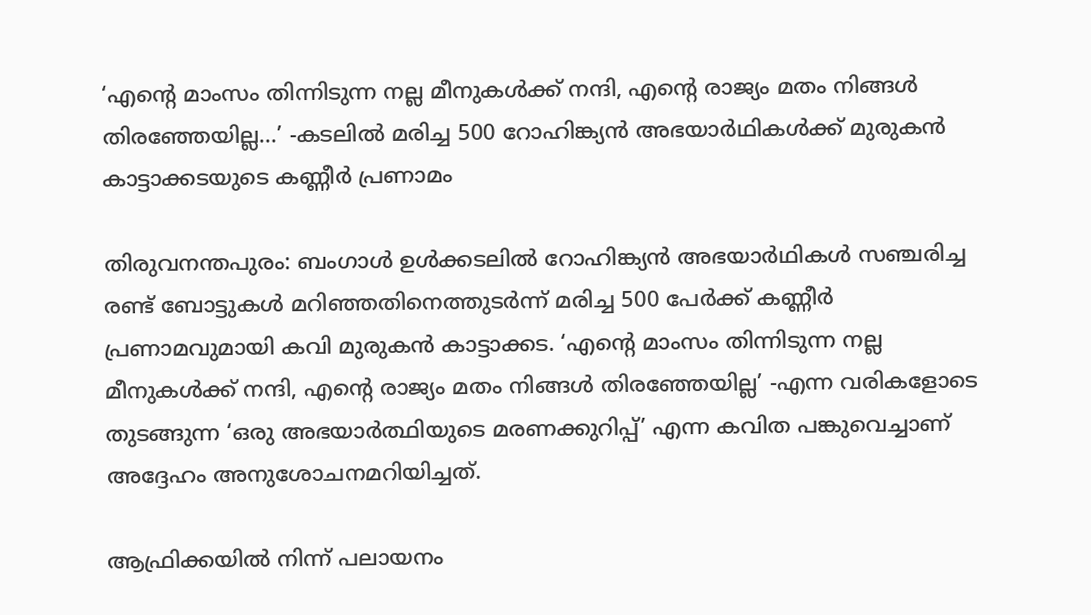‘എന്റെ മാംസം തിന്നിടുന്ന നല്ല മീനുകൾക്ക് നന്ദി, എന്റെ രാജ്യം മതം നിങ്ങൾ തിരഞ്ഞേയില്ല...’ -കടലിൽ മരിച്ച 500 റോഹിങ്ക്യൻ അഭയാർഥികൾക്ക് മുരുകൻ കാട്ടാക്കടയുടെ കണ്ണീർ പ്രണാമം

തിരുവനന്തപുരം: ബംഗാൾ ഉൾക്കടലിൽ റോഹിങ്ക്യൻ അഭയാർഥികൾ സഞ്ചരിച്ച രണ്ട് ബോട്ടുകൾ മറിഞ്ഞതിനെത്തുടർന്ന് മരിച്ച 500 പേർക്ക് കണ്ണീർ പ്രണാമവുമായി കവി മുരുകൻ കാട്ടാക്കട. ‘എന്റെ മാംസം തിന്നിടുന്ന നല്ല മീനുകൾക്ക് നന്ദി, എന്റെ രാജ്യം മതം നിങ്ങൾ തിരഞ്ഞേയില്ല’ -എന്ന വരികളോടെ തുടങ്ങുന്ന ‘ഒരു അഭയാർത്ഥിയുടെ മരണക്കുറിപ്പ്’ എന്ന കവിത പങ്കുവെച്ചാണ് അദ്ദേഹം അനുശോചനമറിയിച്ചത്.

ആഫ്രിക്കയിൽ നിന്ന് പലായനം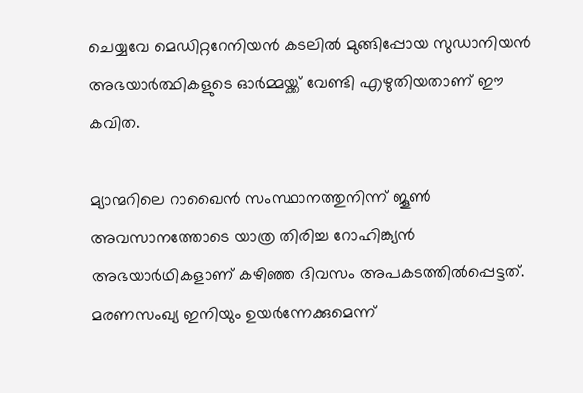ചെയ്യവേ മെഡിറ്ററേനിയൻ കടലിൽ മുങ്ങിപ്പോയ സുഡാനിയൻ അഭയാർത്ഥികളുടെ ഓർമ്മയ്ക്ക് വേണ്ടി എഴുതിയതാണ് ഈ കവിത.

മ്യാന്മറിലെ റാഖൈൻ സംസ്ഥാനത്തുനിന്ന് ജൂൺ അവസാനത്തോടെ യാത്ര തിരിച്ച റോഹിങ്ക്യൻ അഭയാർഥികളാണ് കഴിഞ്ഞ ദിവസം അപകടത്തിൽപ്പെട്ടത്. മരണസംഖ്യ ഇനിയും ഉയർന്നേക്കുമെന്ന്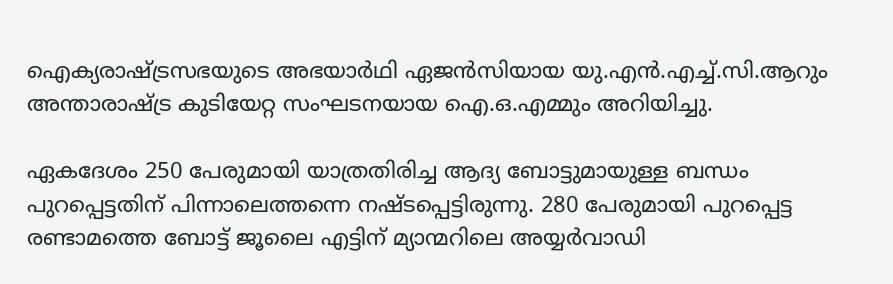ഐക്യരാഷ്ട്രസഭയുടെ അഭയാർഥി ഏജൻസിയായ യു.എൻ.എച്ച്.സി.ആറും അന്താരാഷ്ട്ര കുടിയേറ്റ സംഘടനയായ ഐ.ഒ.എമ്മും അറിയിച്ചു.

ഏകദേശം 250 പേരുമായി യാത്രതിരിച്ച ആദ്യ ബോട്ടുമായുള്ള ബന്ധം പുറപ്പെട്ടതിന് പിന്നാലെത്തന്നെ നഷ്ടപ്പെട്ടിരുന്നു. 280 പേരുമായി പുറപ്പെട്ട രണ്ടാമത്തെ ബോട്ട് ജൂലൈ എട്ടിന് മ്യാന്മറിലെ അയ്യർവാഡി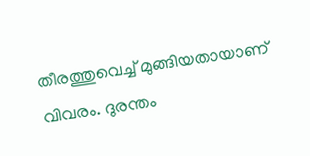തീരത്തുവെച്ച് മുങ്ങിയതായാണ് വിവരം. ദുരന്തം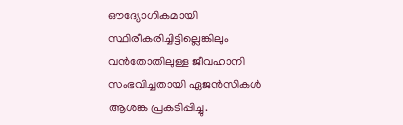ഔദ്യോഗികമായി സ്ഥിരീകരിച്ചിട്ടില്ലെങ്കിലും വൻതോതിലുള്ള ജീവഹാനി സംഭവിച്ചതായി ഏജൻസികൾ ആശങ്ക പ്രകടിപ്പിച്ചു.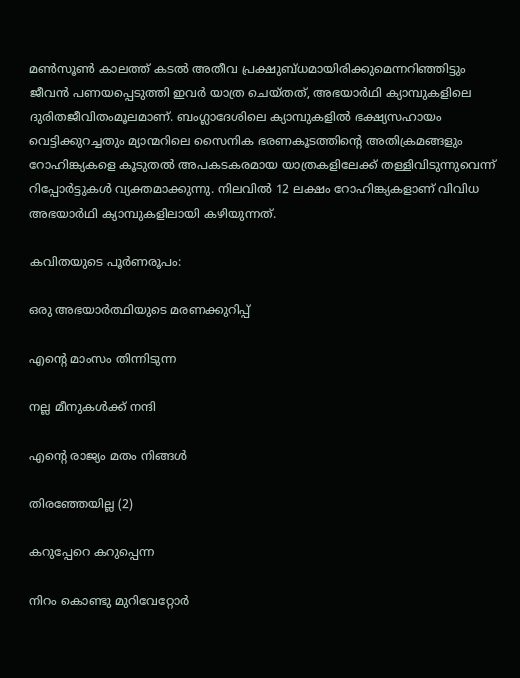മൺസൂൺ കാലത്ത് കടൽ അതീവ പ്രക്ഷുബ്ധമായിരിക്കുമെന്നറിഞ്ഞിട്ടും ജീവൻ പണയപ്പെടുത്തി ഇവർ യാത്ര ചെയ്തത്, അഭയാർഥി ക്യാമ്പുകളിലെ ദുരിതജീവിതംമൂലമാണ്. ബംഗ്ലാദേശിലെ ക്യാമ്പുകളിൽ ഭക്ഷ്യസഹായം വെട്ടിക്കുറച്ചതും മ്യാന്മറിലെ സൈനിക ഭരണകൂടത്തിന്റെ അതിക്രമങ്ങളും റോഹിങ്ക്യകളെ കൂടുതൽ അപകടകരമായ യാത്രകളിലേക്ക് തള്ളിവിടുന്നുവെന്ന് റിപ്പോർട്ടുകൾ വ്യക്തമാക്കുന്നു. നിലവിൽ 12 ലക്ഷം റോഹിങ്ക്യകളാണ് വിവിധ അഭയാർഥി ക്യാമ്പുകളിലായി കഴിയുന്നത്.

കവിതയുടെ പൂർണരൂപം:

ഒരു അഭയാർത്ഥിയുടെ മരണക്കുറിപ്പ്

എന്റെ മാംസം തിന്നിടുന്ന

നല്ല മീനുകൾക്ക് നന്ദി

എന്റെ രാജ്യം മതം നിങ്ങൾ

തിരഞ്ഞേയില്ല (2)

കറുപ്പേറെ കറുപ്പെന്ന

നിറം കൊണ്ടു മുറിവേറ്റോർ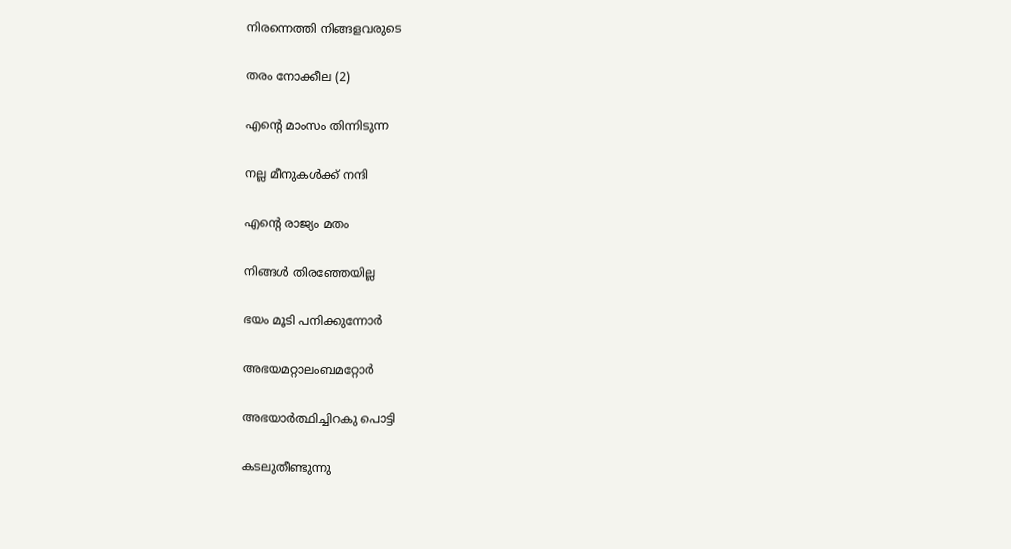നിരന്നെത്തി നിങ്ങളവരുടെ

തരം നോക്കീല (2)

എന്റെ മാംസം തിന്നിടുന്ന

നല്ല മീനുകൾക്ക് നന്ദി

എന്റെ രാജ്യം മതം

നിങ്ങൾ തിരഞ്ഞേയില്ല

ഭയം മൂടി പനിക്കുന്നോർ

അഭയമറ്റാലംബമറ്റോർ

അഭയാർത്ഥിച്ചിറകു പൊട്ടി

കടലുതീണ്ടുന്നു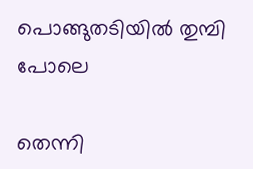പൊങ്ങുതടിയിൽ തുമ്പി പോലെ

തെന്നി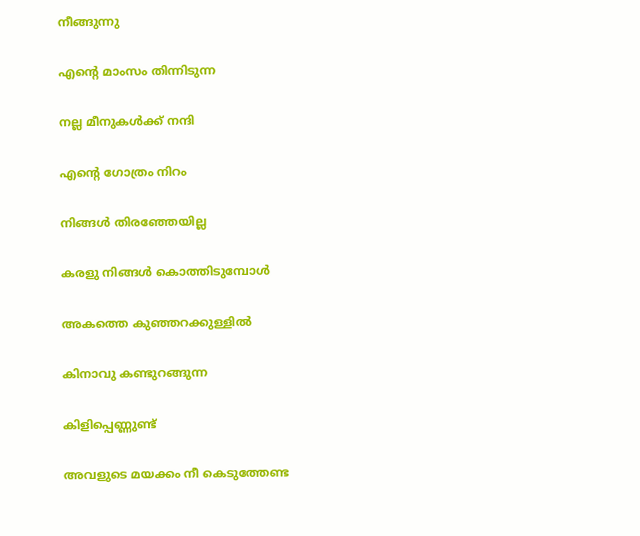നീങ്ങുന്നു

എന്റെ മാംസം തിന്നിടുന്ന

നല്ല മീനുകൾക്ക് നന്ദി

എന്റെ ഗോത്രം നിറം

നിങ്ങൾ തിരഞ്ഞേയില്ല

കരളു നിങ്ങൾ കൊത്തിടുമ്പോൾ

അകത്തെ കുഞ്ഞറക്കുള്ളിൽ

കിനാവു കണ്ടുറങ്ങുന്ന

കിളിപ്പെണ്ണുണ്ട്

അവളുടെ മയക്കം നീ കെടുത്തേണ്ട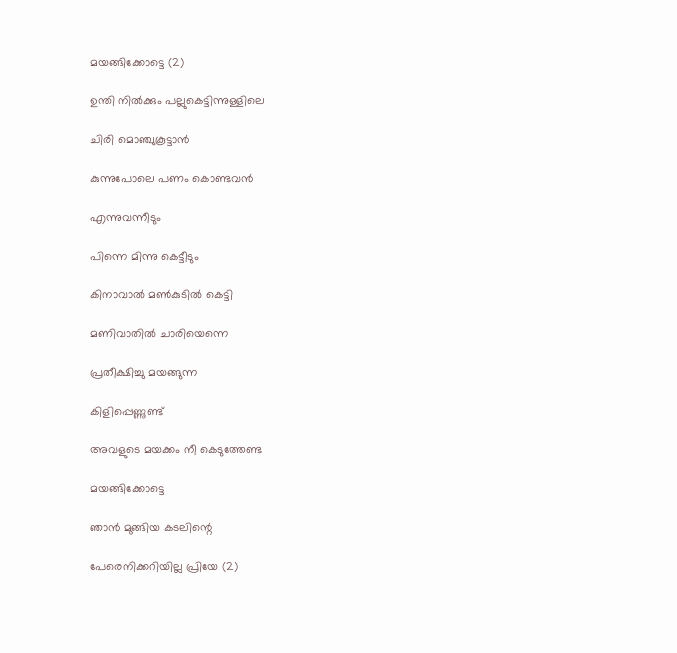മയങ്ങിക്കോട്ടെ (2)

ഉന്തി നിൽക്കും പല്ലുകെട്ടിന്നുള്ളിലെ

ചിരി മൊഞ്ചുകൂട്ടാൻ

കുന്നുപോലെ പണം കൊണ്ടവൻ

എന്നുവന്നീടും

പിന്നെ മിന്നു കെട്ടീടും

കിനാവാൽ മൺകുടിൽ കെട്ടി

മണിവാതിൽ ചാരിയെന്നെ

പ്രതീക്ഷിച്ചു മയങ്ങുന്ന

കിളിപ്പെണ്ണുണ്ട്

അവളുടെ മയക്കം നീ കെടുത്തേണ്ട

മയങ്ങിക്കോട്ടെ

ഞാൻ മുങ്ങിയ കടലിന്റെ

പേരെനിക്കറിയില്ല പ്രിയേ (2)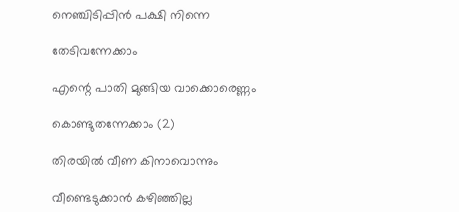നെഞ്ചിടിപ്പിൻ പക്ഷി നിന്നെ

തേടിവന്നേക്കാം

എന്റെ പാതി മുങ്ങിയ വാക്കൊരെണ്ണം

കൊണ്ടുതന്നേക്കാം (2)

തിരയിൽ വീണ കിനാവൊന്നും

വീണ്ടെടുക്കാൻ കഴിഞ്ഞില്ല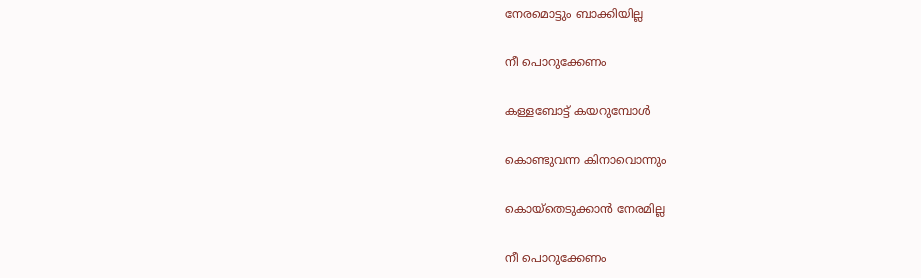നേരമൊട്ടും ബാക്കിയില്ല

നീ പൊറുക്കേണം

കള്ളബോട്ട് കയറുമ്പോൾ

കൊണ്ടുവന്ന കിനാവൊന്നും

കൊയ്തെടുക്കാൻ നേരമില്ല

നീ പൊറുക്കേണം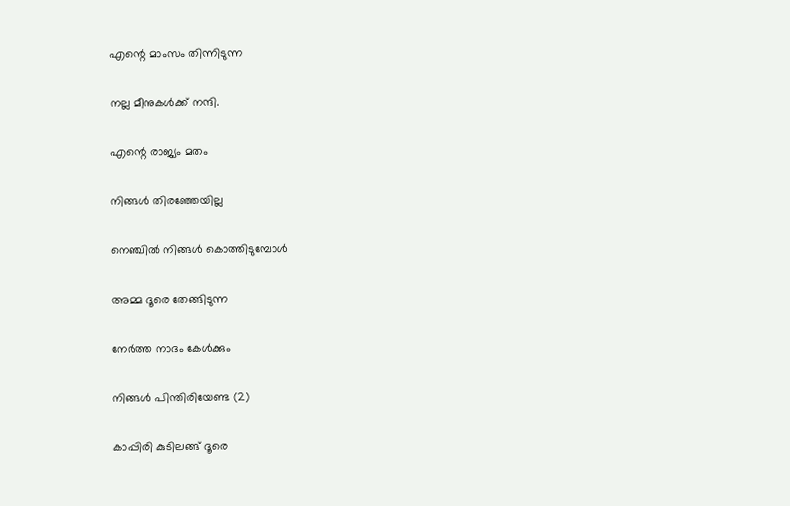എന്റെ മാംസം തിന്നിടുന്ന

നല്ല മീനുകൾക്ക് നന്ദി.

എന്റെ രാജ്യം മതം

നിങ്ങൾ തിരഞ്ഞേയില്ല

നെഞ്ചിൽ നിങ്ങൾ കൊത്തിടുമ്പോൾ

അമ്മ ദൂരെ തേങ്ങിടുന്ന

നേർത്ത നാദം കേൾക്കും

നിങ്ങൾ പിന്തിരിയേണ്ട (2)

കാപ്പിരി കുടിലങ്ങ് ദൂരെ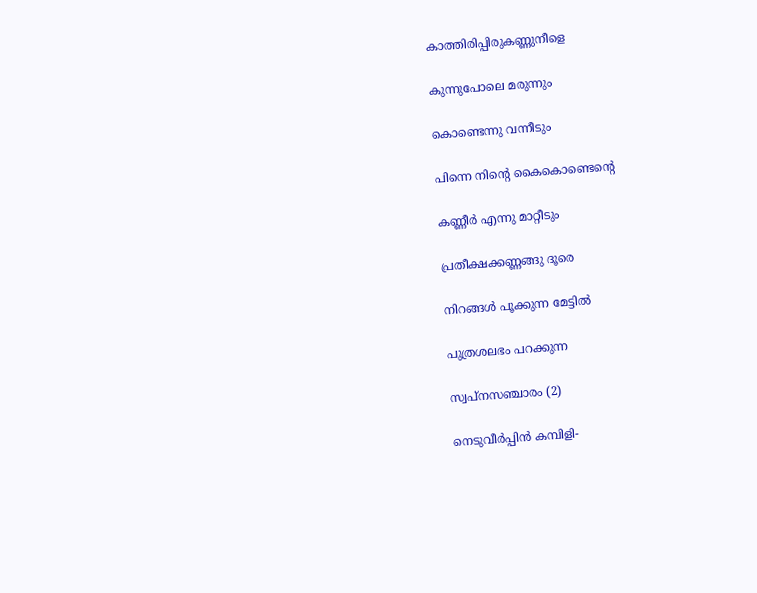കാത്തിരിപ്പിരുകണ്ണുനീളെ

കുന്നുപോലെ മരുന്നും

കൊണ്ടെന്നു വന്നീടും

പിന്നെ നിന്റെ കൈകൊണ്ടെന്റെ

കണ്ണീർ എന്നു മാറ്റീടും

പ്രതീക്ഷക്കണ്ണങ്ങു ദൂരെ

നിറങ്ങൾ പൂക്കുന്ന മേട്ടിൽ

പുത്രശലഭം പറക്കുന്ന

സ്വപ്നസഞ്ചാരം (2)

നെടുവീർപ്പിൻ കമ്പിളി-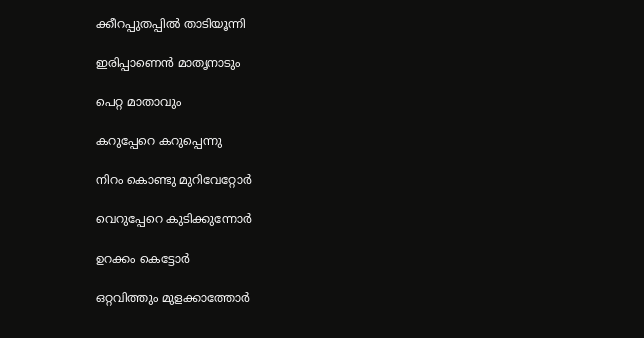ക്കീറപ്പുതപ്പിൽ താടിയൂന്നി

ഇരിപ്പാണെൻ മാതൃനാടും

പെറ്റ മാതാവും

കറുപ്പേറെ കറുപ്പെന്നു

നിറം കൊണ്ടു മുറിവേറ്റോർ

വെറുപ്പേറെ കുടിക്കുന്നോർ

ഉറക്കം കെട്ടോർ

ഒറ്റവിത്തും മുളക്കാത്തോർ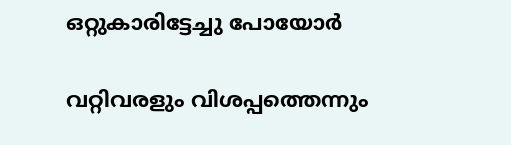ഒറ്റുകാരിട്ടേച്ചു പോയോർ

വറ്റിവരളും വിശപ്പത്തെന്നും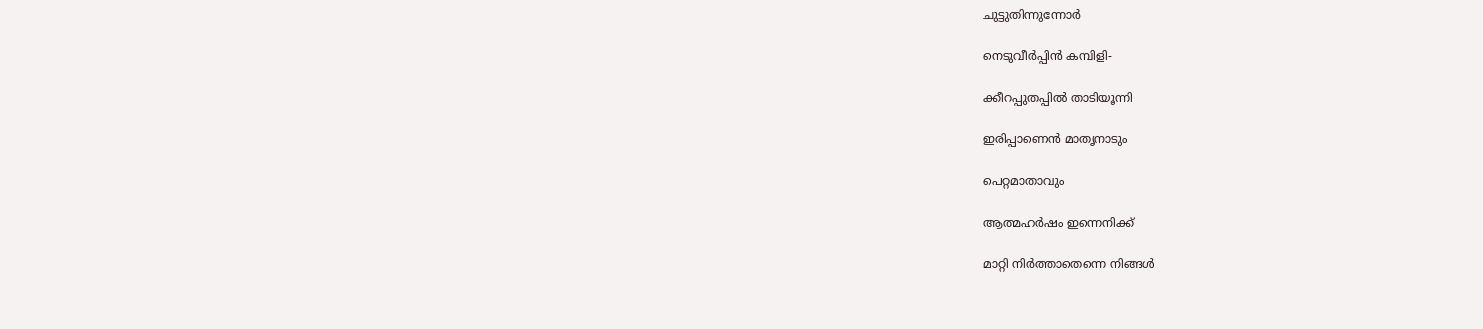ചുട്ടുതിന്നുന്നോർ

നെടുവീർപ്പിൻ കമ്പിളി-

ക്കീറപ്പുതപ്പിൽ താടിയൂന്നി

ഇരിപ്പാണെൻ മാതൃനാടും

പെറ്റമാതാവും

ആത്മഹർഷം ഇന്നെനിക്ക്

മാറ്റി നിർത്താതെന്നെ നിങ്ങൾ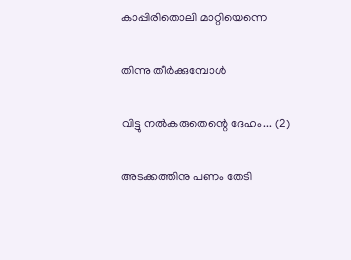കാപ്പിരിതൊലി മാറ്റിയെന്നെ

തിന്നു തീർക്കുമ്പോൾ

വിട്ടു നൽകരുതെന്റെ ദേഹം... (2)

അടക്കത്തിനു പണം തേടി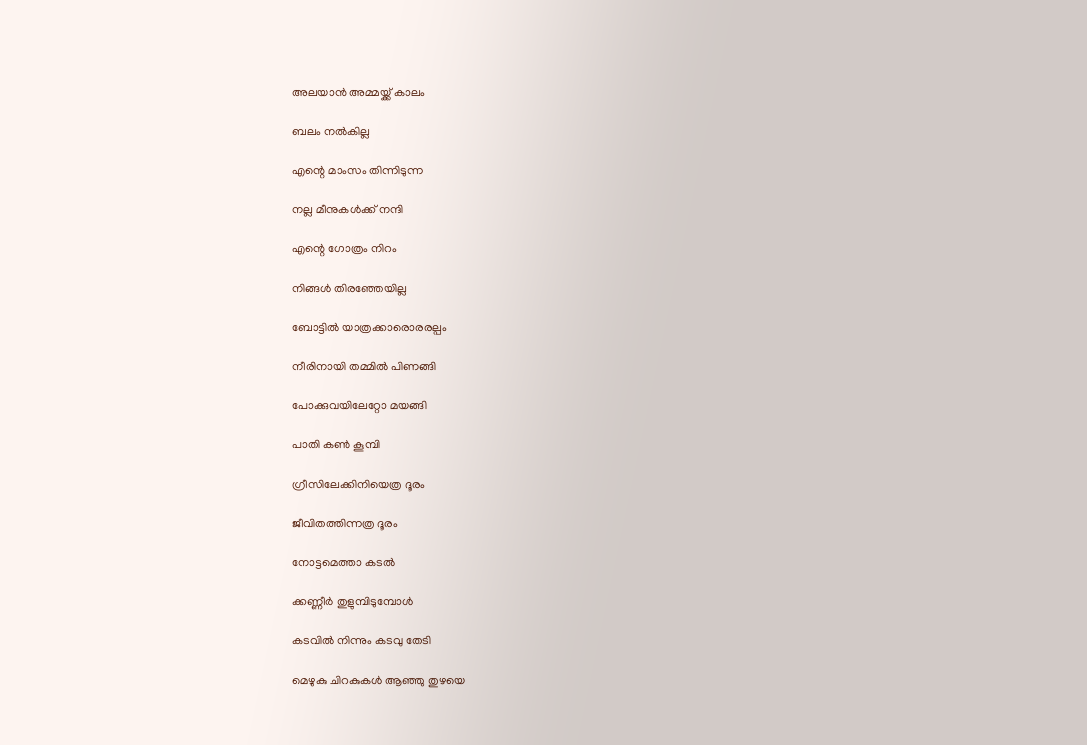അലയാൻ അമ്മയ്ക്ക് കാലം

ബലം നൽകില്ല

എന്റെ മാംസം തിന്നിടുന്ന

നല്ല മീനുകൾക്ക് നന്ദി

എന്റെ ഗോത്രം നിറം

നിങ്ങൾ തിരഞ്ഞേയില്ല

ബോട്ടിൽ യാത്രക്കാരൊരരല്പം

നീരിനായി തമ്മിൽ പിണങ്ങി

പോക്കുവയിലേറ്റോ മയങ്ങി

പാതി കൺ കൂമ്പി

ഗ്രീസിലേക്കിനിയെത്ര ദൂരം

ജീവിതത്തിന്നത്ര ദൂരം

നോട്ടമെത്താ കടൽ

ക്കണ്ണീർ തുളുമ്പിടുമ്പോൾ

കടവിൽ നിന്നും കടവു തേടി

മെഴുകു ചിറകുകൾ ആഞ്ഞു തുഴയെ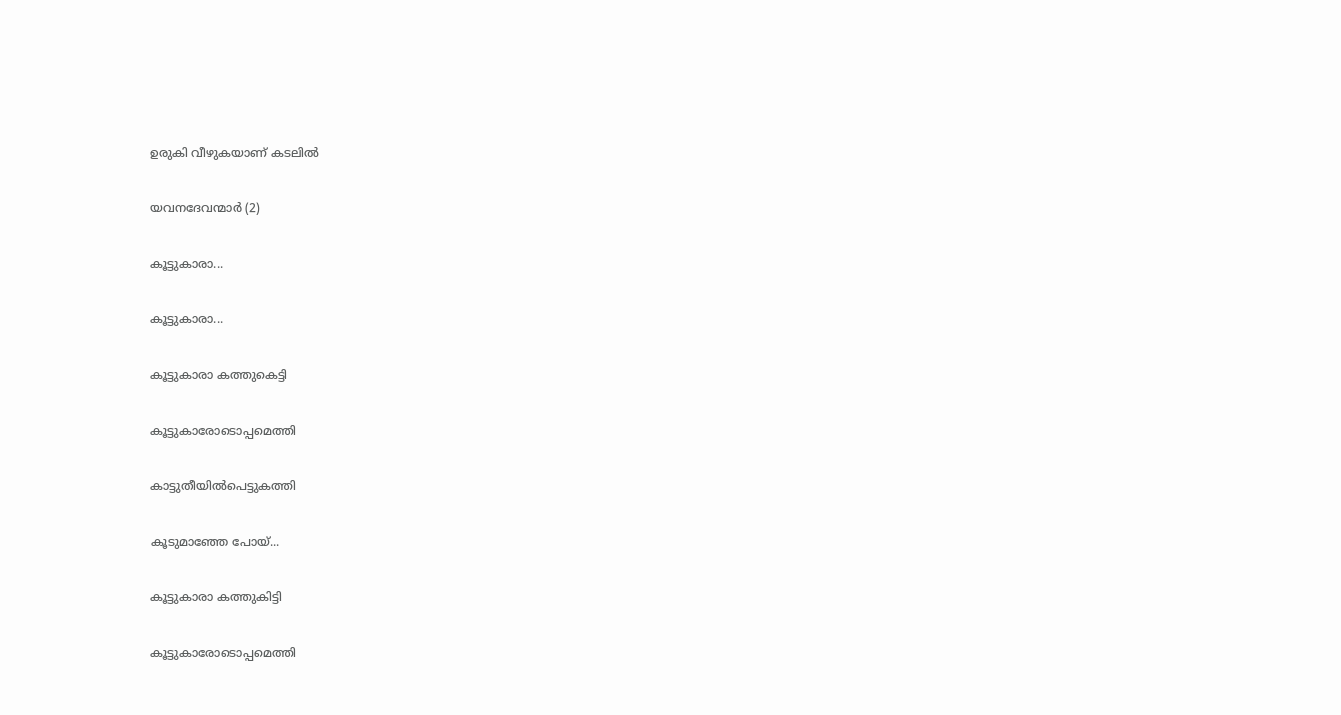ഉരുകി വീഴുകയാണ് കടലിൽ

യവനദേവന്മാർ (2)

കൂട്ടുകാരാ...

കൂട്ടുകാരാ...

കൂട്ടുകാരാ കത്തുകെട്ടി

കൂട്ടുകാരോടൊപ്പമെത്തി

കാട്ടുതീയിൽപെട്ടുകത്തി

കൂടുമാഞ്ഞേ പോയ്...

കൂട്ടുകാരാ കത്തുകിട്ടി

കൂട്ടുകാരോടൊപ്പമെത്തി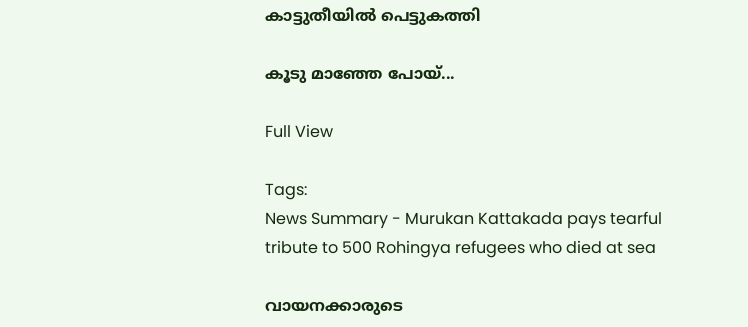കാട്ടുതീയിൽ പെട്ടുകത്തി

കൂടു മാഞ്ഞേ പോയ്...

Full View

Tags:
News Summary - Murukan Kattakada pays tearful tribute to 500 Rohingya refugees who died at sea

വായനക്കാരുടെ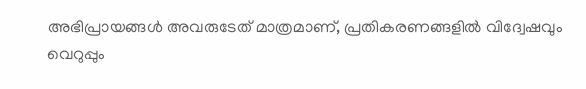അഭിപ്രായങ്ങള്‍ അവരുടേത് മാത്രമാണ്, പ്രതികരണങ്ങളിൽ വിദ്വേഷവും വെറുപ്പും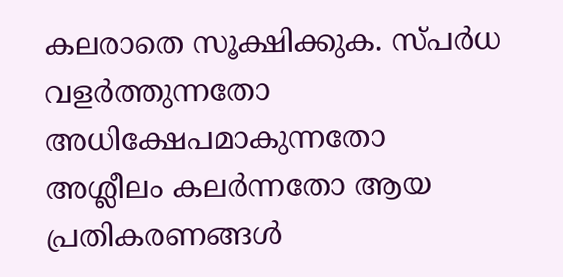കലരാതെ സൂക്ഷിക്കുക. സ്പർധ വളർത്തുന്നതോ അധിക്ഷേപമാകുന്നതോ അശ്ലീലം കലർന്നതോ ആയ പ്രതികരണങ്ങൾ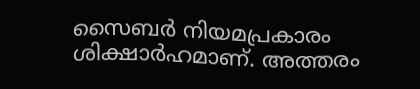സൈബർ നിയമപ്രകാരം ശിക്ഷാർഹമാണ്. അത്തരം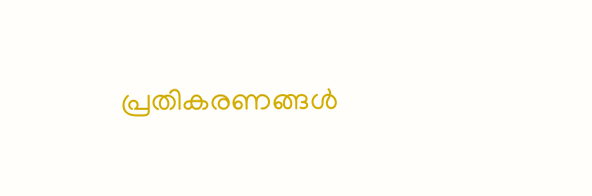പ്രതികരണങ്ങൾ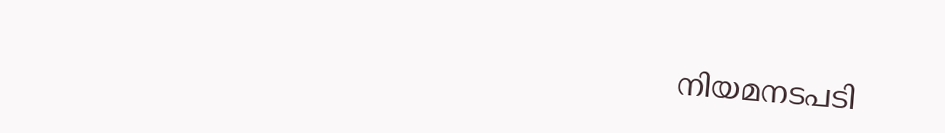നിയമനടപടി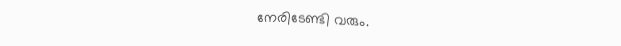നേരിടേണ്ടി വരും.